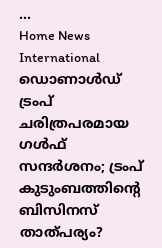...
Home News International ഡൊണാള്‍ഡ് ട്രംപ് ചരിത്രപരമായ ഗള്‍ഫ് സന്ദര്‍ശനം; ട്രംപ് കുടുംബത്തിൻ്റെ ബിസിനസ് താത്പര്യം?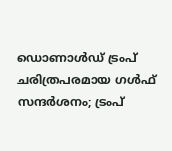ഡൊണാള്‍ഡ് ട്രംപ് ചരിത്രപരമായ ഗള്‍ഫ് സന്ദര്‍ശനം; ട്രംപ്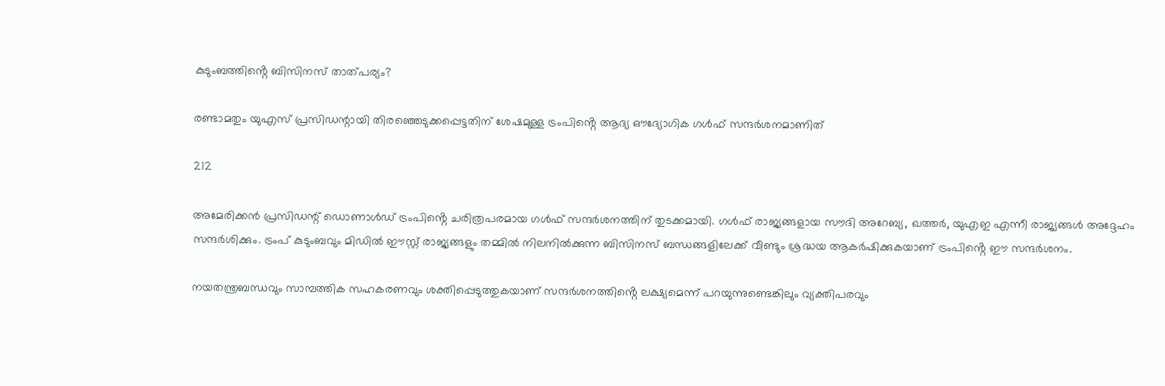കുടുംബത്തിൻ്റെ ബിസിനസ് താത്പര്യം?

രണ്ടാമതും യുഎസ് പ്രസിഡന്റായി തിരഞ്ഞെടുക്കപ്പെട്ടതിന് ശേഷമുള്ള ട്രംപിൻ്റെ ആദ്യ ഔദ്യോഗിക ഗള്‍ഫ് സന്ദര്‍ശനമാണിത്

212

അമേരിക്കന്‍ പ്രസിഡന്റ് ഡൊണാള്‍ഡ് ട്രംപിൻ്റെ ചരിത്രപരമായ ഗൾഫ് സന്ദർശനത്തിന് തുടക്കമായി. ഗള്‍ഫ് രാജ്യങ്ങളായ സൗദി അറേബ്യ, ഖത്തര്‍, യുഎഇ എന്നീ രാജ്യങ്ങൾ അദ്ദേഹം സന്ദർശിക്കും. ട്രംപ് കുടുംബവും മിഡില്‍ ഈസ്റ്റ് രാജ്യങ്ങളും തമ്മില്‍ നിലനില്‍ക്കുന്ന ബിസിനസ് ബന്ധങ്ങളിലേക്ക് വീണ്ടും ശ്രദ്ധയ ആകര്‍ഷിക്കുകയാണ് ട്രംപിൻ്റെ ഈ സന്ദര്‍ശനം.

നയതന്ത്രബന്ധവും സാമ്പത്തിക സഹകരണവും ശക്തിപ്പെടുത്തുകയാണ് സന്ദര്‍ശനത്തിൻ്റെ ലക്ഷ്യമെന്ന് പറയുന്നുണ്ടെങ്കിലും വ്യക്തിപരവും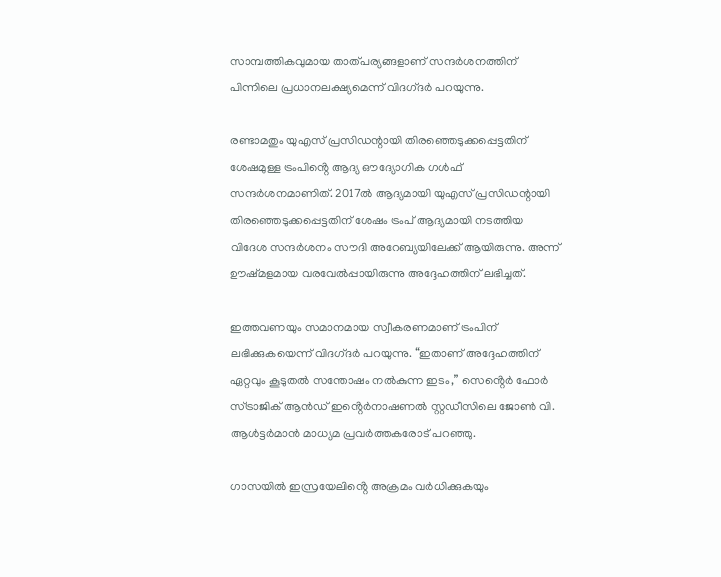സാമ്പത്തികവുമായ താത്പര്യങ്ങളാണ് സന്ദര്‍ശനത്തിന് പിന്നിലെ പ്രധാനലക്ഷ്യമെന്ന് വിദഗ്‌ദർ പറയുന്നു.

രണ്ടാമതും യുഎസ് പ്രസിഡന്റായി തിരഞ്ഞെടുക്കപ്പെട്ടതിന് ശേഷമുള്ള ട്രംപിൻ്റെ ആദ്യ ഔദ്യോഗിക ഗള്‍ഫ് സന്ദര്‍ശനമാണിത്. 2017ല്‍ ആദ്യമായി യുഎസ് പ്രസിഡന്റായി തിരഞ്ഞെടുക്കപ്പെട്ടതിന് ശേഷം ട്രംപ് ആദ്യമായി നടത്തിയ വിദേശ സന്ദർശനം സൗദി അറേബ്യയിലേക്ക് ആയിരുന്നു. അന്ന് ഊഷ്‌മളമായ വരവേല്‍പ്പായിരുന്നു അദ്ദേഹത്തിന് ലഭിച്ചത്.

ഇത്തവണയും സമാനമായ സ്വീകരണമാണ് ട്രംപിന് ലഭിക്കുകയെന്ന് വിദഗ്‌ദർ പറയുന്നു. “ഇതാണ് അദ്ദേഹത്തിന് ഏറ്റവും കൂടുതല്‍ സന്തോഷം നല്‍കുന്ന ഇടം,” സെൻ്റെര്‍ ഫോര്‍ സ്ട്രാജിക് ആന്‍ഡ് ഇൻ്റെര്‍നാഷണല്‍ സ്റ്റഡീസിലെ ജോണ്‍ വി. ആള്‍ട്ടര്‍മാന്‍ മാധ്യമ പ്രവര്‍ത്തകരോട് പറഞ്ഞു.

ഗാസയില്‍ ഇസ്രയേലിൻ്റെ അക്രമം വര്‍ധിക്കുകയും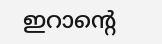ഇറാൻ്റെ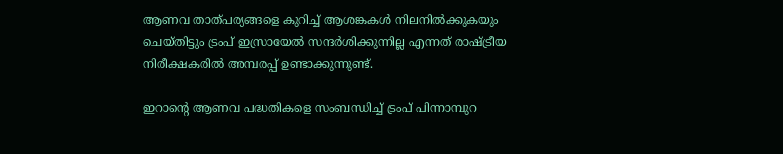ആണവ താത്പര്യങ്ങളെ കുറിച്ച് ആശങ്കകള്‍ നിലനില്‍ക്കുകയും ചെയ്‌തിട്ടും ട്രംപ് ഇസ്രായേൽ സന്ദര്‍ശിക്കുന്നില്ല എന്നത് രാഷ്ട്രീയ നിരീക്ഷകരില്‍ അമ്പരപ്പ് ഉണ്ടാക്കുന്നുണ്ട്.

ഇറാൻ്റെ ആണവ പദ്ധതികളെ സംബന്ധിച്ച് ട്രംപ് പിന്നാമ്പുറ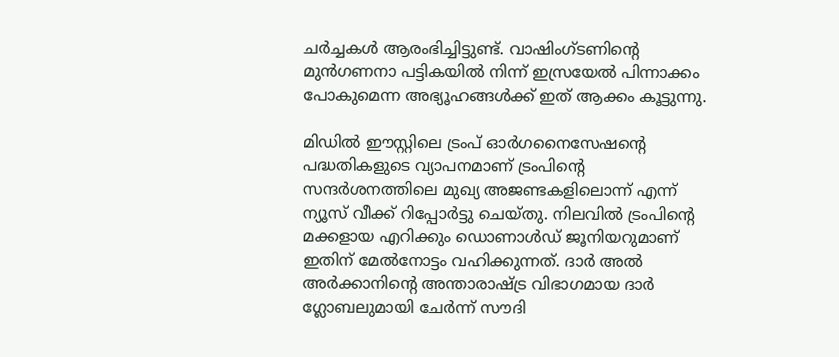ചര്‍ച്ചകള്‍ ആരംഭിച്ചിട്ടുണ്ട്. വാഷിംഗ്ടണിൻ്റെ മുന്‍ഗണനാ പട്ടികയില്‍ നിന്ന് ഇസ്രയേല്‍ പിന്നാക്കം പോകുമെന്ന അഭ്യൂഹങ്ങള്‍ക്ക് ഇത് ആക്കം കൂട്ടുന്നു.

മിഡില്‍ ഈസ്റ്റിലെ ട്രംപ് ഓര്‍ഗനൈസേഷൻ്റെ പദ്ധതികളുടെ വ്യാപനമാണ് ട്രംപിൻ്റെ സന്ദര്‍ശനത്തിലെ മുഖ്യ അജണ്ടകളിലൊന്ന് എന്ന് ന്യൂസ് വീക്ക് റിപ്പോര്‍ട്ടു ചെയ്‌തു. നിലവില്‍ ട്രംപിൻ്റെ മക്കളായ എറിക്കും ഡൊണാള്‍ഡ് ജൂനിയറുമാണ് ഇതിന് മേല്‍നോട്ടം വഹിക്കുന്നത്. ദാര്‍ അല്‍ അര്‍ക്കാനിൻ്റെ അന്താരാഷ്ട്ര വിഭാഗമായ ദാര്‍ ഗ്ലോബലുമായി ചേര്‍ന്ന് സൗദി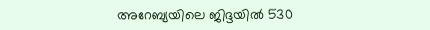അറേബ്യയിലെ ജിദ്ദയില്‍ 530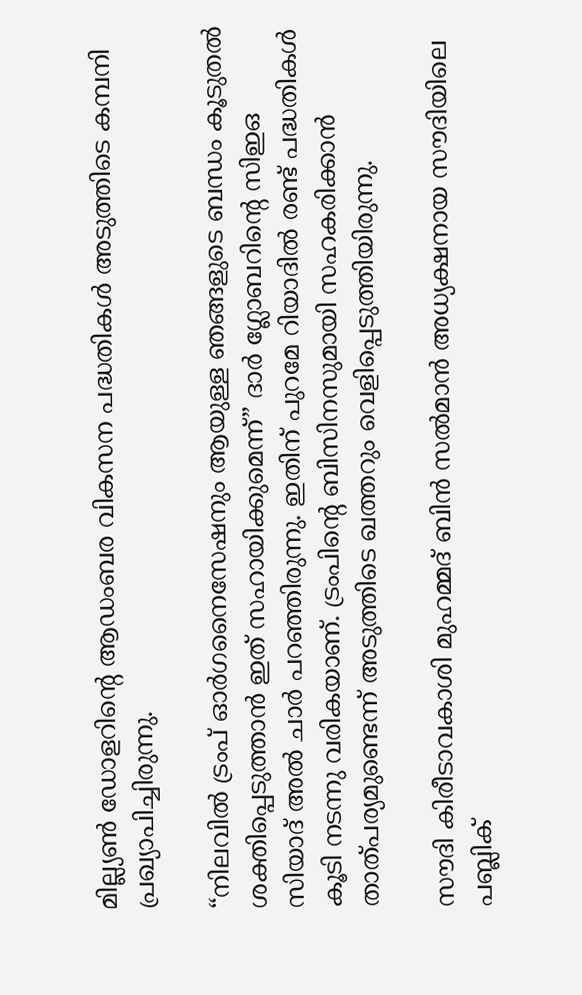മില്ല്യണ്‍ ഡോളറിൻ്റെ ആഡംബര വികസന പദ്ധതികള്‍ അടുത്തിടെ കമ്പനി പ്രഖ്യാപിച്ചിരുന്നു.

“നിലവില്‍ ട്രംപ് ഓര്‍ഗനൈസേഷനും ആയുള്ള ഞങ്ങളുടെ ബന്ധം കൂടുതല്‍ ശക്തിപ്പെടുത്താന്‍ ഇത് സഹായിക്കുമെന്ന്” ദാര്‍ ഗ്ലോബറിൻ്റെ സിഇഒ സിയാദ് അല്‍ ചാര്‍ പറഞ്ഞിരുന്നു. ഇതിന് പുറമേ റിയാദില്‍ രണ്ട് പദ്ധതികള്‍ കൂടി നടന്നു വരികയാണ്. ട്രംപിൻ്റെ ബിസിനസുമായി സഹകരിക്കാന്‍ താത്പര്യമുണ്ടെന്ന് അടുത്തിടെ ഖത്തറും വെളിപ്പെടുത്തിയിരുന്നു.

സൗദി കിരീടാവകാശി മുഹമ്മദ് ബിന്‍ സല്‍മാന്‍ അധ്യക്ഷനായ സൗദിയിലെ പബ്ലിക്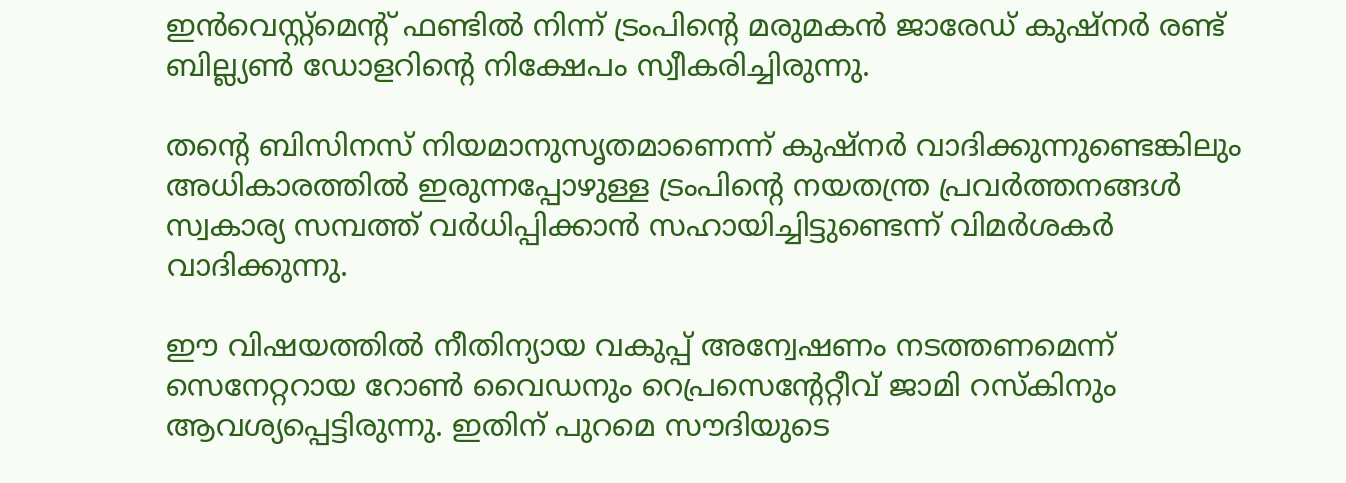ഇന്‍വെസ്റ്റ്‌മെന്റ് ഫണ്ടില്‍ നിന്ന് ട്രംപിൻ്റെ മരുമകന്‍ ജാരേഡ് കുഷ്‌നര്‍ രണ്ട് ബില്ല്യണ്‍ ഡോളറിൻ്റെ നിക്ഷേപം സ്വീകരിച്ചിരുന്നു.

തൻ്റെ ബിസിനസ് നിയമാനുസൃതമാണെന്ന് കുഷ്‌നര്‍ വാദിക്കുന്നുണ്ടെങ്കിലും അധികാരത്തിൽ ഇരുന്നപ്പോഴുള്ള ട്രംപിൻ്റെ നയതന്ത്ര പ്രവര്‍ത്തനങ്ങള്‍ സ്വകാര്യ സമ്പത്ത് വര്‍ധിപ്പിക്കാന്‍ സഹായിച്ചിട്ടുണ്ടെന്ന് വിമര്‍ശകര്‍ വാദിക്കുന്നു.

ഈ വിഷയത്തില്‍ നീതിന്യായ വകുപ്പ് അന്വേഷണം നടത്തണമെന്ന് സെനേറ്ററായ റോണ്‍ വൈഡനും റെപ്രസെന്റേറ്റീവ് ജാമി റസ്‌കിനും ആവശ്യപ്പെട്ടിരുന്നു. ഇതിന് പുറമെ സൗദിയുടെ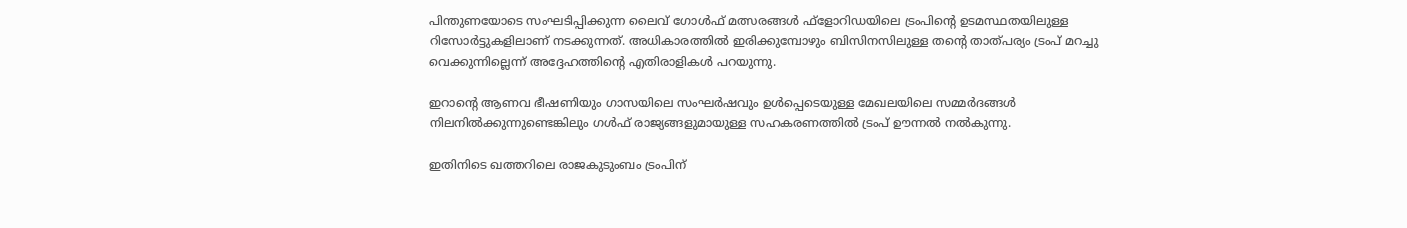പിന്തുണയോടെ സംഘടിപ്പിക്കുന്ന ലൈവ് ഗോള്‍ഫ് മത്സരങ്ങള്‍ ഫ്‌ളോറിഡയിലെ ട്രംപിൻ്റെ ഉടമസ്ഥതയിലുള്ള റിസോര്‍ട്ടുകളിലാണ് നടക്കുന്നത്. അധികാരത്തിൽ ഇരിക്കുമ്പോഴും ബിസിനസിലുള്ള തൻ്റെ താത്പര്യം ട്രംപ് മറച്ചു വെക്കുന്നില്ലെന്ന് അദ്ദേഹത്തിൻ്റെ എതിരാളികള്‍ പറയുന്നു.

ഇറാൻ്റെ ആണവ ഭീഷണിയും ഗാസയിലെ സംഘര്‍ഷവും ഉള്‍പ്പെടെയുള്ള മേഖലയിലെ സമ്മര്‍ദങ്ങള്‍ നിലനില്‍ക്കുന്നുണ്ടെങ്കിലും ഗള്‍ഫ് രാജ്യങ്ങളുമായുള്ള സഹകരണത്തില്‍ ട്രംപ് ഊന്നല്‍ നല്‍കുന്നു.

ഇതിനിടെ ഖത്തറിലെ രാജകുടുംബം ട്രംപിന്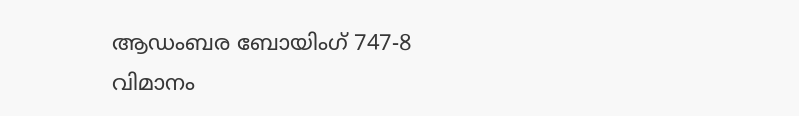ആഡംബര ബോയിംഗ് 747-8 വിമാനം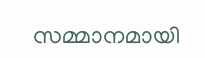സമ്മാനമായി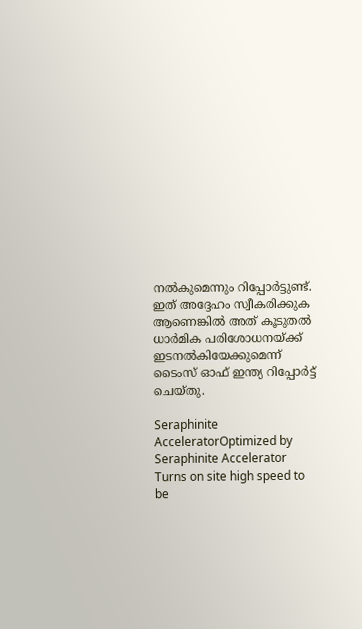നല്‍കുമെന്നും റിപ്പോര്‍ട്ടുണ്ട്. ഇത് അദ്ദേഹം സ്വീകരിക്കുക ആണെങ്കില്‍ അത് കൂടുതല്‍ ധാര്‍മിക പരിശോധനയ്ക്ക് ഇടനല്‍കിയേക്കുമെന്ന് ടൈംസ് ഓഫ് ഇന്ത്യ റിപ്പോർട്ട് ചെയ്‌തു.

Seraphinite AcceleratorOptimized by Seraphinite Accelerator
Turns on site high speed to be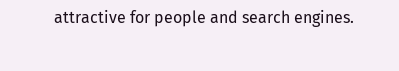attractive for people and search engines.